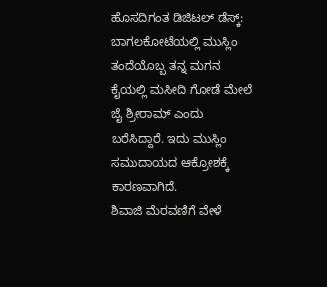ಹೊಸದಿಗಂತ ಡಿಜಿಟಲ್ ಡೆಸ್ಕ್:
ಬಾಗಲಕೋಟೆಯಲ್ಲಿ ಮುಸ್ಲಿಂ ತಂದೆಯೊಬ್ಬ ತನ್ನ ಮಗನ ಕೈಯಲ್ಲಿ ಮಸೀದಿ ಗೋಡೆ ಮೇಲೆ ಜೈ ಶ್ರೀರಾಮ್ ಎಂದು ಬರೆಸಿದ್ದಾರೆ. ಇದು ಮುಸ್ಲಿಂ ಸಮುದಾಯದ ಆಕ್ರೋಶಕ್ಕೆ ಕಾರಣವಾಗಿದೆ.
ಶಿವಾಜಿ ಮೆರವಣಿಗೆ ವೇಳೆ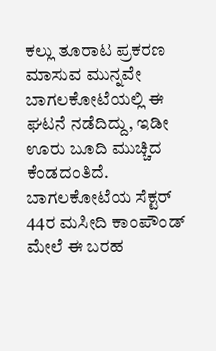ಕಲ್ಲು ತೂರಾಟ ಪ್ರಕರಣ ಮಾಸುವ ಮುನ್ನವೇ ಬಾಗಲಕೋಟೆಯಲ್ಲಿ ಈ ಘಟನೆ ನಡೆದಿದ್ದು, ಇಡೀ ಊರು ಬೂದಿ ಮುಚ್ಚಿದ ಕೆಂಡದಂತಿದೆ.
ಬಾಗಲಕೋಟೆಯ ಸೆಕ್ಟರ್ 44ರ ಮಸೀದಿ ಕಾಂಪೌಂಡ್ ಮೇಲೆ ಈ ಬರಹ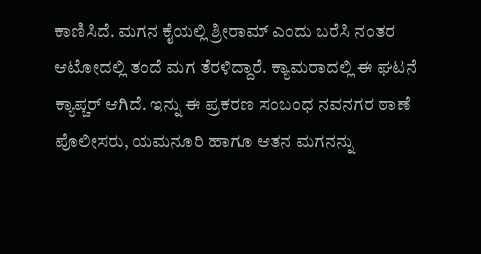ಕಾಣಿಸಿದೆ. ಮಗನ ಕೈಯಲ್ಲಿ ಶ್ರೀರಾಮ್ ಎಂದು ಬರೆಸಿ ನಂತರ ಆಟೋದಲ್ಲಿ ತಂದೆ ಮಗ ತೆರಳಿದ್ದಾರೆ. ಕ್ಯಾಮರಾದಲ್ಲಿ ಈ ಘಟನೆ ಕ್ಯಾಪ್ಚರ್ ಆಗಿದೆ. ಇನ್ನು ಈ ಪ್ರಕರಣ ಸಂಬಂಧ ನವನಗರ ಠಾಣೆ ಪೊಲೀಸರು, ಯಮನೂರಿ ಹಾಗೂ ಆತನ ಮಗನನ್ನು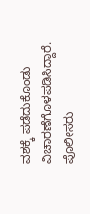ವಶಕ್ಕೆ ಪಡೆದುಕೊಂಡು ವಿಚಾರಣೆಗೊಳಪಡಿಸಿದ್ದಾರೆ.
ಪೊಲೀಸರು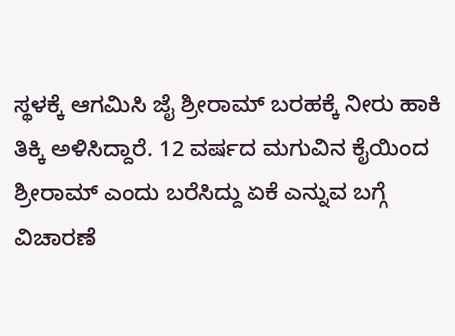ಸ್ಥಳಕ್ಕೆ ಆಗಮಿಸಿ ಜೈ ಶ್ರೀರಾಮ್ ಬರಹಕ್ಕೆ ನೀರು ಹಾಕಿ ತಿಕ್ಕಿ ಅಳಿಸಿದ್ದಾರೆ. 12 ವರ್ಷದ ಮಗುವಿನ ಕೈಯಿಂದ ಶ್ರೀರಾಮ್ ಎಂದು ಬರೆಸಿದ್ದು ಏಕೆ ಎನ್ನುವ ಬಗ್ಗೆ ವಿಚಾರಣೆ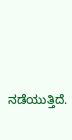ನಡೆಯುತ್ತಿದೆ.